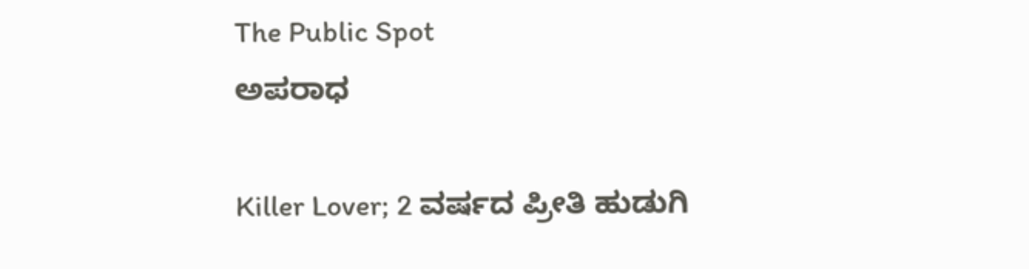The Public Spot
ಅಪರಾಧ

Killer Lover; 2 ವರ್ಷದ ಪ್ರೀತಿ ಹುಡುಗಿ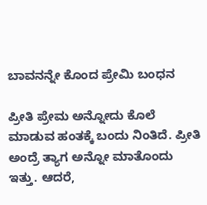ಬಾವನನ್ನೇ ಕೊಂದ ಪ್ರೇಮಿ ಬಂಧನ

ಪ್ರೀತಿ ಪ್ರೇಮ ಅನ್ನೋದು ಕೊಲೆ ಮಾಡುವ ಹಂತಕ್ಕೆ ಬಂದು ನಿಂತಿದೆ. ಪ್ರೀತಿ ಅಂದ್ರೆ ತ್ಯಾಗ ಅನ್ನೋ ಮಾತೊಂದು ಇತ್ತು. ಆದರೆ,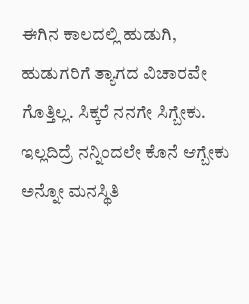ಈಗಿನ ಕಾಲದಲ್ಲಿ ಹುಡುಗಿ, ಹುಡುಗರಿಗೆ ತ್ಯಾಗದ ವಿಚಾರವೇ ಗೊತ್ತಿಲ್ಲ. ಸಿಕ್ಕರೆ ನನಗೇ ಸಿಗ್ಬೇಕು. ಇಲ್ಲದಿದ್ರೆ ನನ್ನಿಂದಲೇ ಕೊನೆ ಆಗ್ಬೇಕು ಅನ್ನೋ ಮನಸ್ಥಿತಿ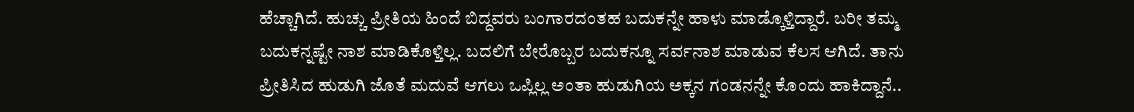ಹೆಚ್ಚಾಗಿದೆ. ಹುಚ್ಚು ಪ್ರೀತಿಯ ಹಿಂದೆ ಬಿದ್ದವರು ಬಂಗಾರದಂತಹ ಬದುಕನ್ನೇ ಹಾಳು ಮಾಡ್ಕೊಳ್ತಿದ್ದಾರೆ. ಬರೀ ತಮ್ಮ ಬದುಕನ್ನಷ್ಟೇ ನಾಶ ಮಾಡಿಕೊಳ್ತಿಲ್ಲ. ಬದಲಿಗೆ ಬೇರೊಬ್ಬರ ಬದುಕನ್ನೂ ಸರ್ವನಾಶ ಮಾಡುವ ಕೆಲಸ ಆಗಿದೆ. ತಾನು ಪ್ರೀತಿಸಿದ ಹುಡುಗಿ ಜೊತೆ ಮದುವೆ ಆಗಲು ಒಪ್ಲಿಲ್ಲ ಅಂತಾ ಹುಡುಗಿಯ ಅಕ್ಕನ ಗಂಡನನ್ನೇ ಕೊಂದು ಹಾಕಿದ್ದಾನೆ..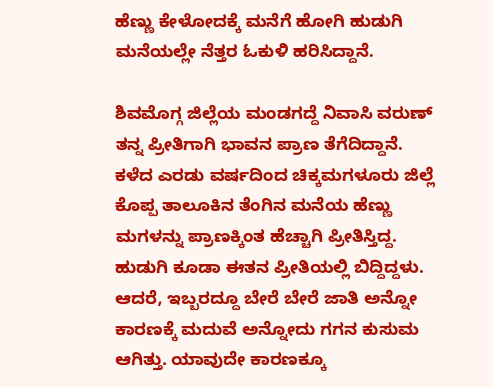ಹೆಣ್ಣು ಕೇಳೋದಕ್ಕೆ ಮನೆಗೆ ಹೋಗಿ ಹುಡುಗಿ ಮನೆಯಲ್ಲೇ ನೆತ್ತರ ಓಕುಳಿ ಹರಿಸಿದ್ದಾನೆ.

ಶಿವಮೊಗ್ಗ ಜಿಲ್ಲೆಯ ಮಂಡಗದ್ದೆ ನಿವಾಸಿ ವರುಣ್‌ ತನ್ನ ಪ್ರೀತಿಗಾಗಿ ಭಾವನ ಪ್ರಾಣ ತೆಗೆದಿದ್ದಾನೆ. ಕಳೆದ ಎರಡು ವರ್ಷದಿಂದ ಚಿಕ್ಕಮಗಳೂರು ಜಿಲ್ಲೆ ಕೊಪ್ಪ ತಾಲೂಕಿನ ತೆಂಗಿನ ಮನೆಯ ಹೆಣ್ಣು ಮಗಳನ್ನು ಪ್ರಾಣಕ್ಕಿಂತ ಹೆಚ್ಚಾಗಿ ಪ್ರೀತಿಸ್ತಿದ್ದ. ಹುಡುಗಿ ಕೂಡಾ ಈತನ ಪ್ರೀತಿಯಲ್ಲಿ ಬಿದ್ದಿದ್ದಳು. ಆದರೆ, ಇಬ್ಬರದ್ದೂ ಬೇರೆ ಬೇರೆ ಜಾತಿ ಅನ್ನೋ ಕಾರಣಕ್ಕೆ ಮದುವೆ ಅನ್ನೋದು ಗಗನ ಕುಸುಮ ಆಗಿತ್ತು. ಯಾವುದೇ ಕಾರಣಕ್ಕೂ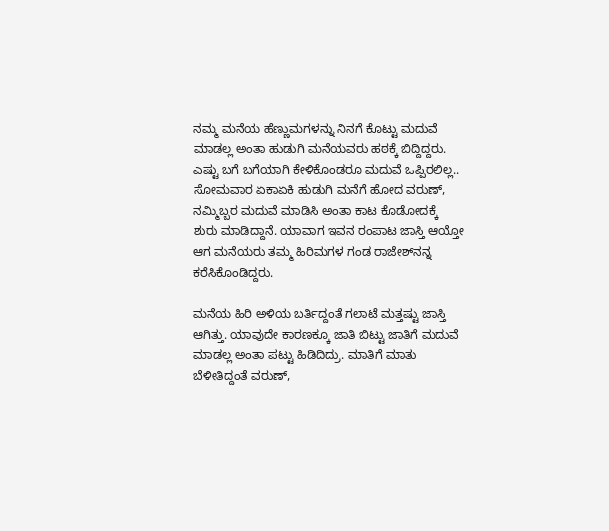ನಮ್ಮ ಮನೆಯ ಹೆಣ್ಣುಮಗಳನ್ನು ನಿನಗೆ ಕೊಟ್ಟು ಮದುವೆ ಮಾಡಲ್ಲ ಅಂತಾ ಹುಡುಗಿ ಮನೆಯವರು ಹಠಕ್ಕೆ ಬಿದ್ದಿದ್ದರು. ಎಷ್ಟು ಬಗೆ ಬಗೆಯಾಗಿ ಕೇಳಿಕೊಂಡರೂ ಮದುವೆ ಒಪ್ಪಿರಲಿಲ್ಲ.. ಸೋಮವಾರ ಏಕಾಏಕಿ ಹುಡುಗಿ ಮನೆಗೆ ಹೋದ ವರುಣ್, ನಮ್ಮಿಬ್ಬರ ಮದುವೆ ಮಾಡಿಸಿ ಅಂತಾ ಕಾಟ ಕೊಡೋದಕ್ಕೆ ಶುರು ಮಾಡಿದ್ದಾನೆ. ಯಾವಾಗ ಇವನ ರಂಪಾಟ ಜಾಸ್ತಿ ಆಯ್ತೋ ಆಗ ಮನೆಯರು ತಮ್ಮ ಹಿರಿಮಗಳ ಗಂಡ ರಾಜೇಶ್‌ನನ್ನ ಕರೆಸಿಕೊಂಡಿದ್ದರು.

ಮನೆಯ ಹಿರಿ ಅಳಿಯ ಬರ್ತಿದ್ದಂತೆ ಗಲಾಟೆ ಮತ್ತಷ್ಟು ಜಾಸ್ತಿ ಆಗಿತ್ತು. ಯಾವುದೇ ಕಾರಣಕ್ಕೂ ಜಾತಿ ಬಿಟ್ಟು ಜಾತಿಗೆ ಮದುವೆ ಮಾಡಲ್ಲ ಅಂತಾ ಪಟ್ಟು ಹಿಡಿದಿದ್ರು. ಮಾತಿಗೆ ಮಾತು ಬೆಳೀತಿದ್ದಂತೆ ವರುಣ್‌‌,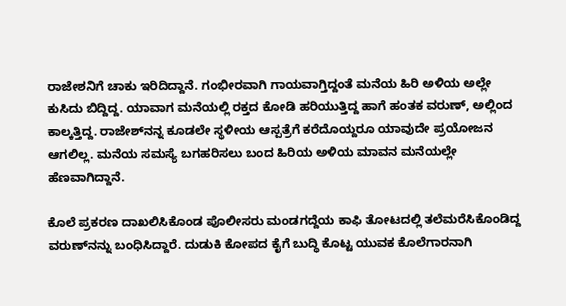ರಾಜೇಶನಿಗೆ ಚಾಕು ಇರಿದಿದ್ದಾನೆ. ಗಂಭೀರವಾಗಿ ಗಾಯವಾಗ್ತಿದ್ದಂತೆ ಮನೆಯ ಹಿರಿ ಅಳಿಯ ಅಲ್ಲೇ ಕುಸಿದು ಬಿದ್ದಿದ್ದ. ಯಾವಾಗ ಮನೆಯಲ್ಲಿ ರಕ್ತದ ಕೋಡಿ ಹರಿಯುತ್ತಿದ್ದ ಹಾಗೆ ಹಂತಕ ವರುಣ್‌, ಅಲ್ಲಿಂದ ಕಾಲ್ಕತ್ತಿದ್ದ. ರಾಜೇಶ್‌ನನ್ನ ಕೂಡಲೇ ಸ್ಥಳೀಯ ಆಸ್ಪತ್ರೆಗೆ ಕರೆದೊಯ್ದರೂ ಯಾವುದೇ ಪ್ರಯೋಜನ ಆಗಲಿಲ್ಲ. ಮನೆಯ ಸಮಸ್ಯೆ ಬಗಹರಿಸಲು ಬಂದ ಹಿರಿಯ ಅಳಿಯ ಮಾವನ ಮನೆಯಲ್ಲೇ ಹೆಣವಾಗಿದ್ದಾನೆ.

ಕೊಲೆ ಪ್ರಕರಣ ದಾಖಲಿಸಿಕೊಂಡ ಪೊಲೀಸರು ಮಂಡಗದ್ದೆಯ ಕಾಫಿ ತೋಟದಲ್ಲಿ ತಲೆಮರೆಸಿಕೊಂಡಿದ್ದ ವರುಣ್‌ನನ್ನು ಬಂಧಿಸಿದ್ದಾರೆ. ದುಡುಕಿ ಕೋಪದ ಕೈಗೆ ಬುದ್ಧಿ ಕೊಟ್ಟ ಯುವಕ ಕೊಲೆಗಾರನಾಗಿ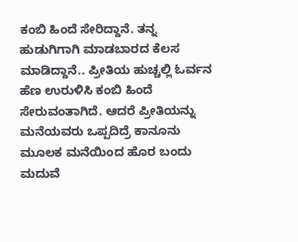ಕಂಬಿ ಹಿಂದೆ ಸೇರಿದ್ದಾನೆ. ತನ್ನ ಹುಡುಗಿಗಾಗಿ ಮಾಡಬಾರದ ಕೆಲಸ ಮಾಡಿದ್ದಾನೆ.. ಪ್ರೀತಿಯ ಹುಚ್ಚಲ್ಲಿ ಓರ್ವನ ಹೆಣ ಉರುಳಿಸಿ ಕಂಬಿ ಹಿಂದೆ ಸೇರುವಂತಾಗಿದೆ. ಆದರೆ ಪ್ರೀತಿಯನ್ನು ಮನೆಯವರು ಒಪ್ಪದಿದ್ರೆ ಕಾನೂನು ಮೂಲಕ ಮನೆಯಿಂದ ಹೊರ ಬಂದು ಮದುವೆ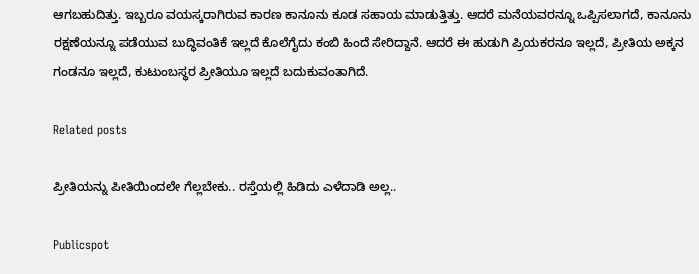ಆಗಬಹುದಿತ್ತು. ಇಬ್ಬರೂ ವಯಸ್ಕರಾಗಿರುವ ಕಾರಣ ಕಾನೂನು ಕೂಡ ಸಹಾಯ ಮಾಡುತ್ತಿತ್ತು. ಆದರೆ ಮನೆಯವರನ್ನೂ ಒಪ್ಪಿಸಲಾಗದೆ, ಕಾನೂನು ರಕ್ಷಣೆಯನ್ನೂ ಪಡೆಯುವ ಬುದ್ಧಿವಂತಿಕೆ ಇಲ್ಲದೆ ಕೊಲೆಗೈದು ಕಂಬಿ ಹಿಂದೆ ಸೇರಿದ್ದಾನೆ. ಆದರೆ ಈ ಹುಡುಗಿ ಪ್ರಿಯಕರನೂ ಇಲ್ಲದೆ, ಪ್ರೀತಿಯ ಅಕ್ಕನ ಗಂಡನೂ ಇಲ್ಲದೆ, ಕುಟುಂಬಸ್ಥರ ಪ್ರೀತಿಯೂ ಇಲ್ಲದೆ ಬದುಕುವಂತಾಗಿದೆ.

Related posts

ಪ್ರೀತಿಯನ್ನು ಪೀತಿಯಿಂದಲೇ ಗೆಲ್ಲಬೇಕು.. ರಸ್ತೆಯಲ್ಲಿ ಹಿಡಿದು ಎಳೆದಾಡಿ ಅಲ್ಲ..

Publicspot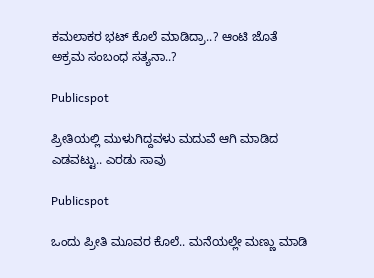ಕಮಲಾಕರ ಭಟ್‌ ಕೊಲೆ ಮಾಡಿದ್ರಾ..? ಆಂಟಿ ಜೊತೆ ಅಕ್ರಮ ಸಂಬಂಧ ಸತ್ಯನಾ..?

Publicspot

ಪ್ರೀತಿಯಲ್ಲಿ ಮುಳುಗಿದ್ದವಳು ಮದುವೆ ಆಗಿ ಮಾಡಿದ ಎಡವಟ್ಟು.. ಎರಡು ಸಾವು

Publicspot

ಒಂದು ಪ್ರೀತಿ ಮೂವರ ಕೊಲೆ.. ಮನೆಯಲ್ಲೇ ಮಣ್ಣು ಮಾಡಿ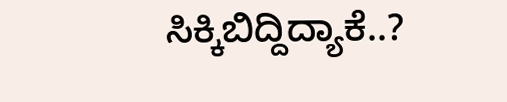ಸಿಕ್ಕಿಬಿದ್ದಿದ್ಯಾಕೆ..?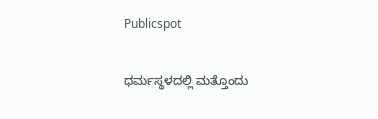Publicspot

ಧರ್ಮಸ್ಥಳದಲ್ಲಿ ಮತ್ತೊಂದು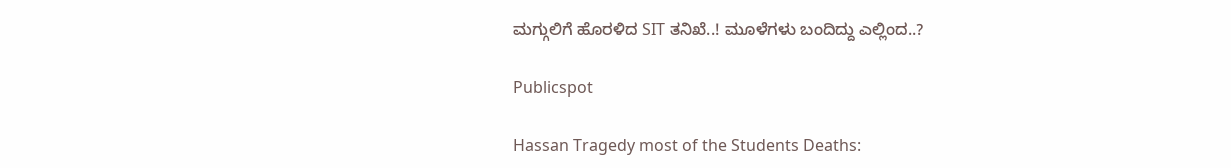ಮಗ್ಗುಲಿಗೆ ಹೊರಳಿದ SIT ತನಿಖೆ..! ಮೂಳೆಗಳು ಬಂದಿದ್ದು ಎಲ್ಲಿಂದ..?

Publicspot

Hassan Tragedy most of the Students Deaths: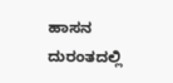ಹಾಸನ‌ ದುರಂತದಲ್ಲಿ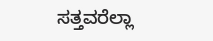ಸತ್ತವರೆಲ್ಲಾ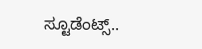ಸ್ಟೂಡೆಂಟ್ಸ್..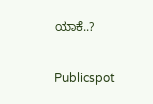ಯಾಕೆ..?

Publicspot